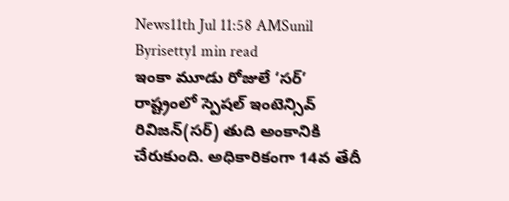News11th Jul 11:58 AMSunil Byrisetty1 min read
ఇంకా మూడు రోజులే ‘సర్’
రాష్ట్రంలో స్పెషల్ ఇంటెన్సివ్ రివిజన్(సర్) తుది అంకానికి చేరుకుంది. అధికారికంగా 14వ తేదీ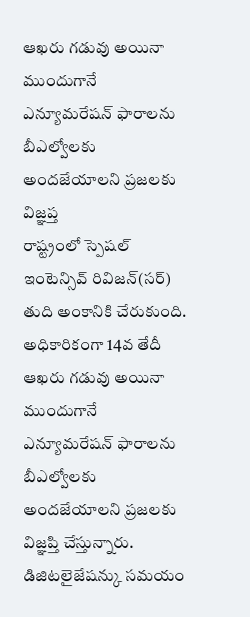ఆఖరు గడువు అయినా ముందుగానే ఎన్యూమరేషన్ ఫారాలను బీఎల్వోలకు అందజేయాలని ప్రజలకు విజ్ఞప్త
రాష్ట్రంలో స్పెషల్ ఇంటెన్సివ్ రివిజన్(సర్) తుది అంకానికి చేరుకుంది. అధికారికంగా 14వ తేదీ ఆఖరు గడువు అయినా ముందుగానే ఎన్యూమరేషన్ ఫారాలను బీఎల్వోలకు అందజేయాలని ప్రజలకు విజ్ఞప్తి చేస్తున్నారు. డిజిటలైజేషన్కు సమయం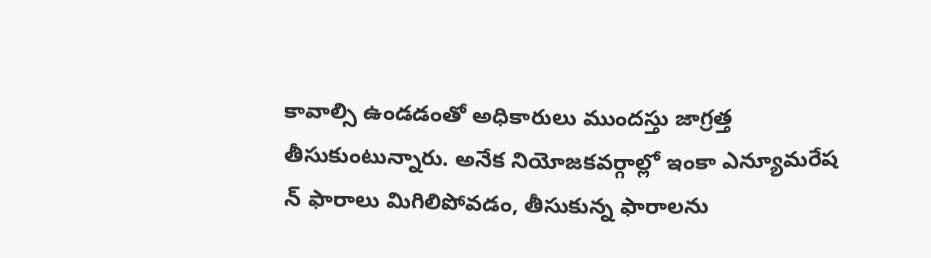కావాల్సి ఉండడంతో అధికారులు ముందస్తు జాగ్రత్త తీసుకుంటున్నారు. అనేక నియోజకవర్గాల్లో ఇంకా ఎన్యూమరేష న్ ఫారాలు మిగిలిపోవడం, తీసుకున్న ఫారాలను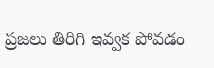ప్రజలు తిరిగి ఇవ్వక పోవడం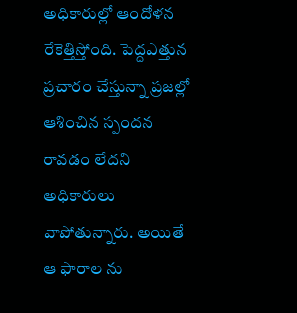అధికారుల్లో ఆందోళన రేకెత్తిస్తోంది. పెద్దఎత్తున ప్రచారం చేస్తున్నా ప్రజల్లో ఆశించిన స్పందన రావడం లేదని అధికారులు వాపోతున్నారు. అయితే ఆ ఫారాల ను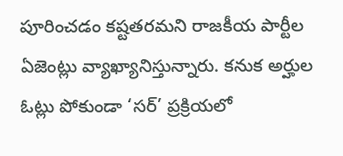పూరించడం కష్టతరమని రాజకీయ పార్టీల ఏజెంట్లు వ్యాఖ్యానిస్తున్నారు. కనుక అర్హుల ఓట్లు పోకుండా ‘సర్’ ప్రక్రియలో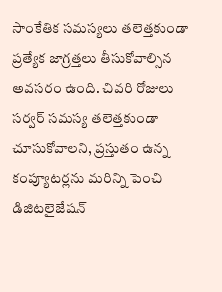సాంకేతిక సమస్యలు తలెత్తకుండా ప్రత్యేక జాగ్రత్తలు తీసుకోవాల్సిన అవసరం ఉంది. చివరి రోజులు సర్వర్ సమస్య తలెత్తకుండా చూసుకోవాలని, ప్రస్తుతం ఉన్న కంప్యూటర్లను మరిన్ని పెంచి డిజిటలైజేషన్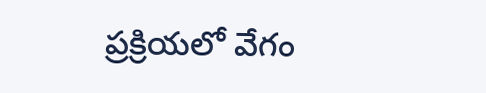ప్రక్రియలో వేగం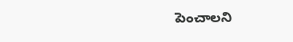పెంచాలని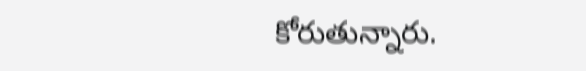కోరుతున్నారు.